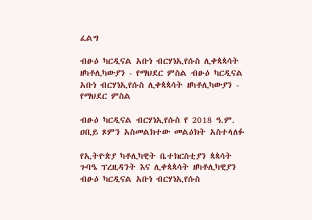ፈልግ

ብፁዕ ካርዲናል አቡነ ብርሃነኢየሱስ ሊቀጳጳሳት ዘካቶሊካውያን - የማህደር ምስል ብፁዕ ካርዲናል አቡነ ብርሃነኢየሱስ ሊቀጳጳሳት ዘካቶሊካውያን - የማህደር ምስል

ብፁዕ ካርዲናል ብርሃነኢየሱስ የ 2018 ዓ.ም. ዐቢይ ጾምን አስመልክተው መልዕክት አስተላለፉ

የኢትዮጵያ ካቶሊካዊት ቤተክርስቲያን ጳጳሳት ጉባዔ ፕረዚዳንት እና ሊቀጳጳሳት ዘካቶሊካዊያን ብፁዕ ካርዲናል አቡነ ብርሃነኢየሱስ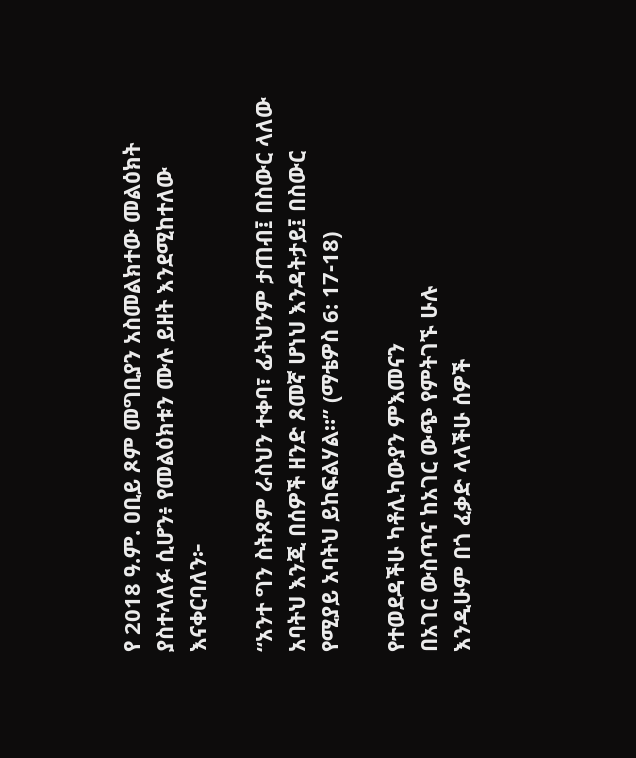የ 2018 ዓ.ም. ዐቢይ ጾም መግቢያን አስመልክተው መልዕክት ያስተላለፉ ሲሆን፥ የመልዕክቱን ሙሉ ይዘት እንደሚከተለው እናቀርባለን፦

“አንተ ግን ስትጾም ራስህን ተቀባ፣ ፊትህንም ታጠብ፤ በስውር ላለው አባትህ እንጂ በሰዎች ዘንድ ጾመኛ ሆነህ እንዳትታይ፤ በስውር የሚያይ አባትህ ይከፍልሃል።” (ማቴዎስ 6: 17-18)

የተወደዳችሁ ካቶሊካውያን ምእመናን
በአገር ውስጥና ከአገር ውጭ የምትገኙ ሁሉ
እንዲሁም በጎ ፈቃድ ላላችሁ ሰዎች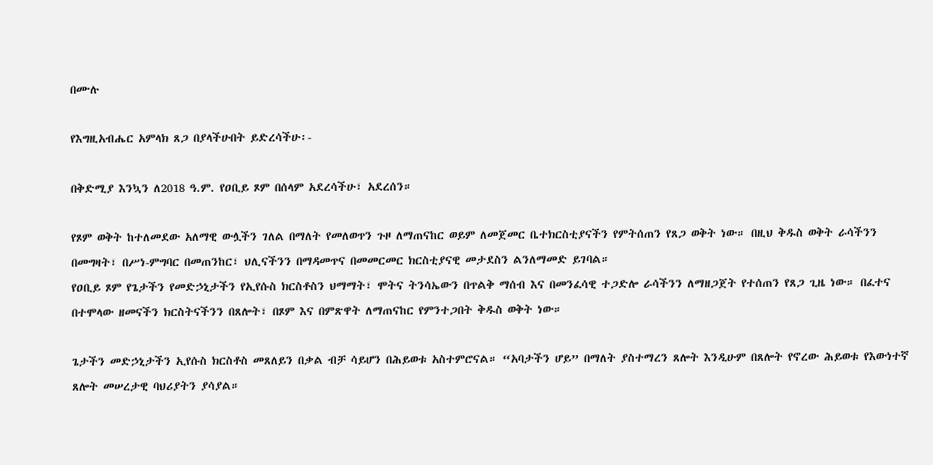በሙሉ

የእግዚአብሔር አምላክ ጸጋ በያላችሁበት ይድረሳችሁ፡-

በቅድሚያ እንኳን ለ2018 ዓ.ም. የዐቢይ ጾም በሰላም አደረሳችሁ፣ አደረሰን።

የጾም ወቅት ከተለመደው አለማዊ ውሏችን ገለል በማለት የመለወጥን ጉዞ ለማጠናከር ወይም ለመጀመር ቤተክርስቲያናችን የምትሰጠን የጸጋ ወቅት ነው። በዚህ ቅዱስ ወቅት ራሳችንን በመግዛት፣ በሥነ-ምግባር በመጠንከር፣ ህሊናችንን በማዳመጥና በመመርመር ክርስቲያናዊ መታደስን ልንለማመድ ይገባል።
የዐቢይ ጾም የጌታችን የመድኃኒታችን የኢየሱስ ክርስቶስን ህማማት፣ ሞትና ትንሳኤውን በጥልቅ ማሰብ እና በመንፈሳዊ ተጋድሎ ራሳችንን ለማዘጋጀት የተሰጠን የጸጋ ጊዜ ነው። በፈተና በተሞላው ዘመናችን ክርስትናችንን በጸሎት፣ በጾም እና በምጽዋት ለማጠናከር የምንተጋበት ቅዱስ ወቅት ነው።

ጌታችን መድኃኒታችን ኢየሱስ ክርስቶስ መጸለይን በቃል ብቻ ሳይሆን በሕይወቱ አስተምሮናል። “አባታችን ሆይ” በማለት ያስተማረን ጸሎት እንዲሁም በጸሎት የኖረው ሕይወቱ የእውነተኛ ጸሎት መሠረታዊ ባህሪያትን ያሳያል።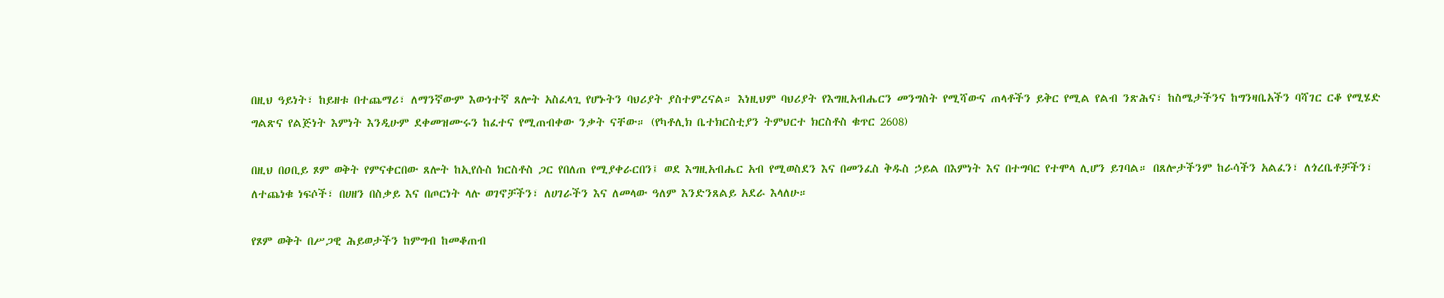በዚህ ዓይነት፣ ከይዘቱ በተጨማሪ፣ ለማንኛውም እውነተኛ ጸሎት አስፈላጊ የሆኑትን ባህሪያት ያስተምረናል። እነዚህም ባህሪያት የእግዚአብሔርን መንግስት የሚሻውና ጠላቶችን ይቅር የሚል የልብ ንጽሕና፣ ከስሜታችንና ከግንዛቤአችን ባሻገር ርቆ የሚሄድ ግልጽና የልጅነት እምነት እንዲሁም ደቀመዝሙሩን ከፈተና የሚጠብቀው ንቃት ናቸው። (የካቶሊክ ቤተክርስቲያን ትምህርተ ክርስቶስ ቁጥር 2608)

በዚህ በዐቢይ ጾም ወቅት የምናቀርበው ጸሎት ከኢየሱስ ክርስቶስ ጋር የበለጠ የሚያቀራርበን፤ ወደ እግዚአብሔር አብ የሚወስደን እና በመንፈስ ቅዱስ ኃይል በእምነት እና በተግባር የተሞላ ሊሆን ይገባል። በጸሎታችንም ከራሳችን አልፈን፣ ለጎረቤቶቻችን፣ ለተጨነቁ ነፍሶች፣ በሀዘን በስቃይ እና በጦርነት ላሉ ወገኖቻችን፣ ለሀገራችን እና ለመላው ዓለም እንድንጸልይ አደራ እላለሁ።

የጾም ወቅት በሥጋዊ ሕይወታችን ከምግብ ከመቆጠብ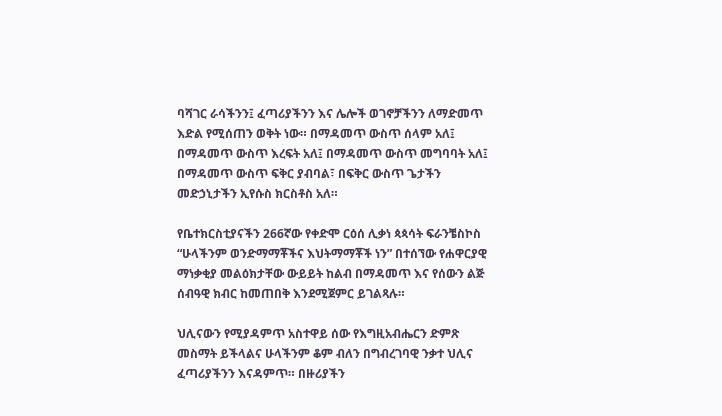ባሻገር ራሳችንን፤ ፈጣሪያችንን እና ሌሎች ወገኖቻችንን ለማድመጥ እድል የሚሰጠን ወቅት ነው። በማዳመጥ ውስጥ ሰላም አለ፤ በማዳመጥ ውስጥ እረፍት አለ፤ በማዳመጥ ውስጥ መግባባት አለ፤ በማዳመጥ ውስጥ ፍቅር ያብባል፣ በፍቅር ውስጥ ጌታችን መድኃኒታችን ኢየሱስ ክርስቶስ አለ።

የቤተክርስቲያናችን 266ኛው የቀድሞ ርዕሰ ሊቃነ ጳጳሳት ፍራንቼስኮስ “ሁላችንም ወንድማማቾችና እህትማማቾች ነን” በተሰኘው የሐዋርያዊ ማነቃቂያ መልዕክታቸው ውይይት ከልብ በማዳመጥ እና የሰውን ልጅ ሰብዓዊ ክብር ከመጠበቅ እንደሚጀምር ይገልጻሉ።

ህሊናውን የሚያዳምጥ አስተዋይ ሰው የእግዚአብሔርን ድምጽ መስማት ይችላልና ሁላችንም ቆም ብለን በግብረገባዊ ንቃተ ህሊና ፈጣሪያችንን እናዳምጥ። በዙሪያችን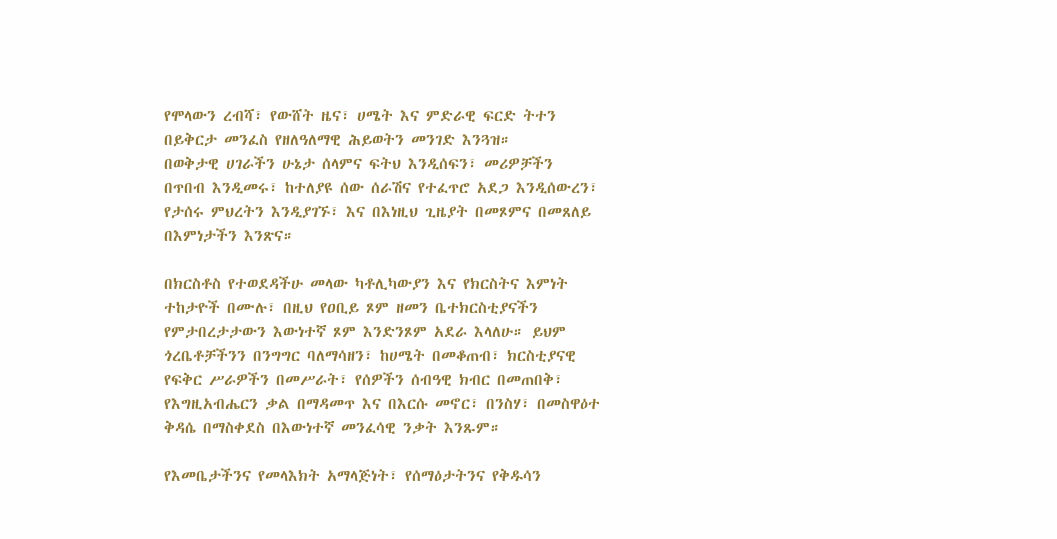የሞላውን ረብሻ፣ የውሸት ዜና፣ ሀሜት እና ምድራዊ ፍርድ ትተን በይቅርታ መንፈስ የዘለዓለማዊ ሕይወትን መንገድ እንጓዝ።
በወቅታዊ ሀገራችን ሁኔታ ሰላምና ፍትህ እንዲሰፍን፣ መሪዎቻችን በጥበብ እንዲመሩ፣ ከተለያዩ ሰው ሰራሽና የተፈጥሮ አደጋ እንዲሰውረን፣ የታሰሩ ምህረትን እንዲያገኙ፣ እና በእነዚህ ጊዜያት በመጾምና በመጸለይ በእምነታችን እንጽና።

በክርስቶስ የተወደዳችሁ መላው ካቶሊካውያን እና የክርስትና እምነት ተከታዮች በሙሉ፣ በዚህ የዐቢይ ጾም ዘመን ቤተክርስቲያናችን የምታበረታታውን እውነተኛ ጾም እንድንጾም አደራ እላለሁ። ይህም ጎረቤቶቻችንን በንግግር ባለማሳዘን፣ ከሀሜት በመቆጠብ፣ ክርስቲያናዊ የፍቅር ሥራዎችን በመሥራት፣ የሰዎችን ሰብዓዊ ክብር በመጠበቅ፣ የእግዚአብሔርን ቃል በማዳመጥ እና በእርሱ መኖር፣ በንስሃ፣ በመስዋዕተ ቅዳሴ በማስቀደስ በእውነተኛ መንፈሳዊ ንቃት እንጹም።

የእመቤታችንና የመላእክት አማላጅነት፣ የሰማዕታትንና የቅዱሳን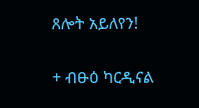ጸሎት አይለየን!

+ ብፁዕ ካርዲናል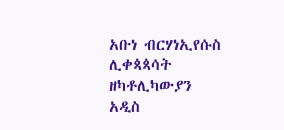አቡነ ብርሃነኢየሱስ
ሊቀጳጳሳት ዘካቶሊካውያን
አዲስ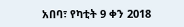አበባ፣ የካቲት 9 ቀን 2018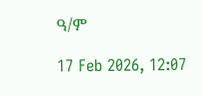ዓ/ም

17 Feb 2026, 12:07